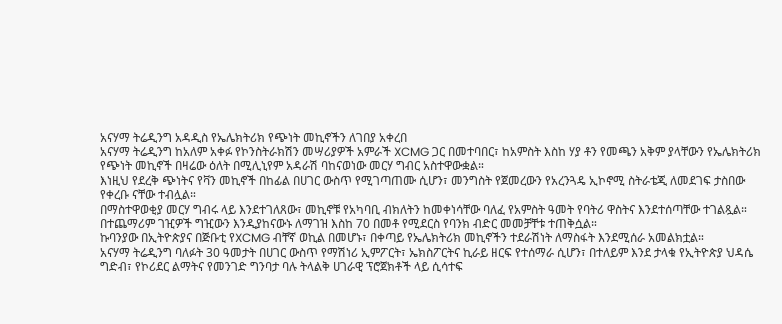አናሃማ ትሬዲንግ አዳዲስ የኤሌክትሪክ የጭነት መኪኖችን ለገበያ አቀረበ
አናሃማ ትሬዲንግ ከአለም አቀፉ የኮንስትራክሽን መሣሪያዎች አምራች XCMG ጋር በመተባበር፣ ከአምስት እስከ ሃያ ቶን የመጫን አቅም ያላቸውን የኤሌክትሪክ የጭነት መኪኖች በዛሬው ዕለት በሚሊኒየም አዳራሽ ባከናወነው መርሃ ግብር አስተዋውቋል።
እነዚህ የደረቅ ጭነትና የቫን መኪኖች በከፊል በሀገር ውስጥ የሚገጣጠሙ ሲሆን፣ መንግስት የጀመረውን የአረንጓዴ ኢኮኖሚ ስትራቴጂ ለመደገፍ ታስበው የቀረቡ ናቸው ተብሏል።
በማስተዋወቂያ መርሃ ግብሩ ላይ እንደተገለጸው፣ መኪኖቹ የአካባቢ ብክለትን ከመቀነሳቸው ባለፈ የአምስት ዓመት የባትሪ ዋስትና እንደተሰጣቸው ተገልጿል።
በተጨማሪም ገዢዎች ግዢውን እንዲያከናውኑ ለማገዝ እስከ 70 በመቶ የሚደርስ የባንክ ብድር መመቻቸቱ ተጠቅሷል።
ኩባንያው በኢትዮጵያና በጅቡቲ የXCMG ብቸኛ ወኪል በመሆኑ፣ በቀጣይ የኤሌክትሪክ መኪኖችን ተደራሽነት ለማስፋት እንደሚሰራ አመልክቷል።
አናሃማ ትሬዲንግ ባለፉት 30 ዓመታት በሀገር ውስጥ የማሽነሪ ኢምፖርት፣ ኤክስፖርትና ኪራይ ዘርፍ የተሰማራ ሲሆን፣ በተለይም እንደ ታላቁ የኢትዮጵያ ህዳሴ ግድብ፣ የኮሪደር ልማትና የመንገድ ግንባታ ባሉ ትላልቅ ሀገራዊ ፕሮጀክቶች ላይ ሲሳተፍ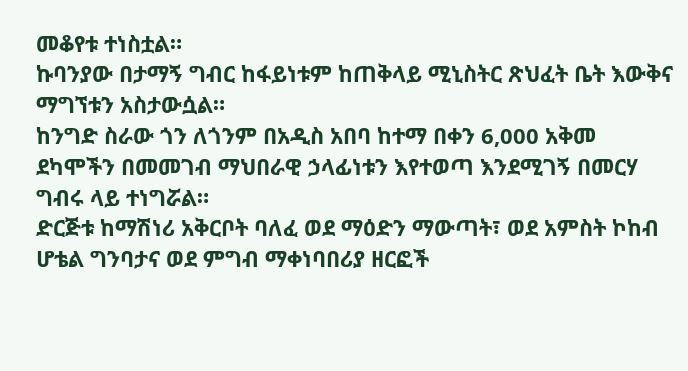መቆየቱ ተነስቷል።
ኩባንያው በታማኝ ግብር ከፋይነቱም ከጠቅላይ ሚኒስትር ጽህፈት ቤት እውቅና ማግኘቱን አስታውሷል።
ከንግድ ስራው ጎን ለጎንም በአዲስ አበባ ከተማ በቀን 6,000 አቅመ ደካሞችን በመመገብ ማህበራዊ ኃላፊነቱን እየተወጣ እንደሚገኝ በመርሃ ግብሩ ላይ ተነግሯል።
ድርጅቱ ከማሽነሪ አቅርቦት ባለፈ ወደ ማዕድን ማውጣት፣ ወደ አምስት ኮከብ ሆቴል ግንባታና ወደ ምግብ ማቀነባበሪያ ዘርፎች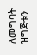ለመግባት ዝግጅቱን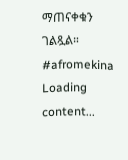ማጠናቀቁን ገልጿል።
#afromekina
Loading content...